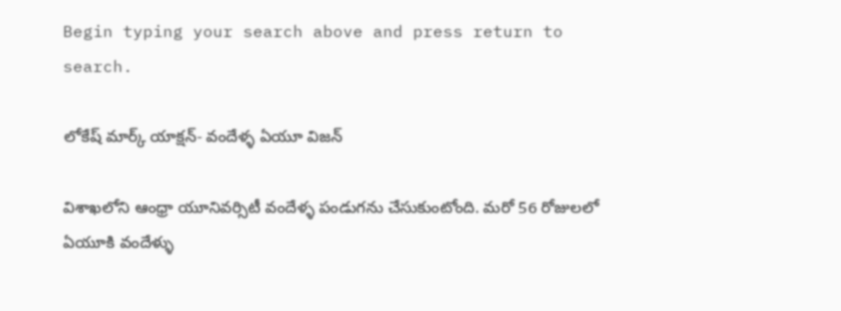Begin typing your search above and press return to search.

లోకేష్ మార్క్ యాక్షన్- వందేళ్ళ ఏయూ విజన్

విశాఖలోని ఆంధ్రా యూనివర్సిటీ వందేళ్ళ పండుగను చేసుకుంటోంది. మరో 56 రోజులలో ఏయూకి వందేళ్ళు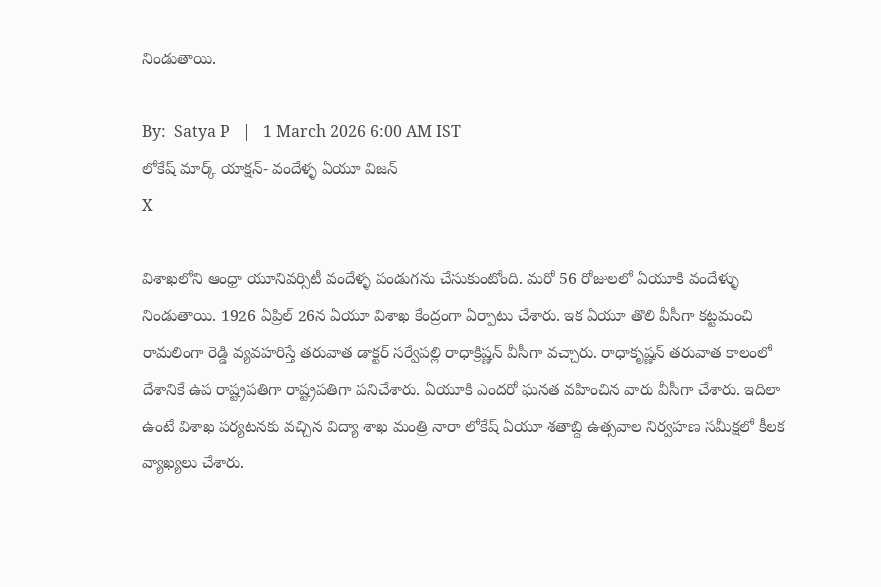నిండుతాయి.

By:  Satya P   |   1 March 2026 6:00 AM IST
లోకేష్ మార్క్ యాక్షన్- వందేళ్ళ ఏయూ విజన్
X

విశాఖలోని ఆంధ్రా యూనివర్సిటీ వందేళ్ళ పండుగను చేసుకుంటోంది. మరో 56 రోజులలో ఏయూకి వందేళ్ళు నిండుతాయి. 1926 ఏప్రిల్ 26న ఏయూ విశాఖ కేంద్రంగా ఏర్పాటు చేశారు. ఇక ఏయూ తొలి వీసీగా కట్టమంచి రామలింగా రెడ్డి వ్యవహరిస్తే తరువాత డాక్టర్ సర్వేపల్లి రాధాక్రిష్ణన్ వీసీగా వచ్చారు. రాధాకృష్ణన్ తరువాత కాలంలో దేశానికే ఉప రాష్ట్రపతిగా రాష్ట్రపతిగా పనిచేశారు. ఏయూకి ఎందరో ఘనత వహించిన వారు వీసీగా చేశారు. ఇదిలా ఉంటే విశాఖ పర్యటనకు వచ్చిన విద్యా శాఖ మంత్రి నారా లోకేష్ ఏయూ శతాబ్ది ఉత్సవాల నిర్వహణ సమీక్షలో కీలక వ్యాఖ్యలు చేశారు.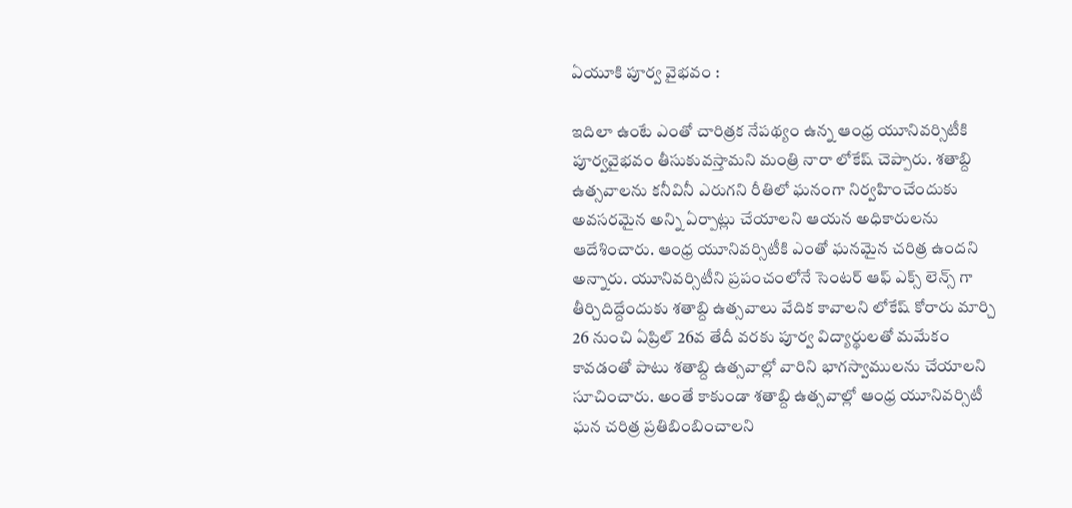ఏయూకి పూర్వ వైభవం :

ఇదిలా ఉంటే ఎంతో చారిత్రక నేపథ్యం ఉన్న ఆంధ్ర యూనివర్సిటీకి పూర్వవైభవం తీసుకువస్తామని మంత్రి నారా లోకేష్ చెప్పారు. శతాబ్ది ఉత్సవాలను కనీవినీ ఎరుగని రీతిలో ఘనంగా నిర్వహించేందుకు అవసరమైన అన్ని ఏర్పాట్లు చేయాలని ఆయన అధికారులను ఆదేశించారు. ఆంధ్ర యూనివర్సిటీకి ఎంతో ఘనమైన చరిత్ర ఉందని అన్నారు. యూనివర్సిటీని ప్రపంచంలోనే సెంటర్ ఆఫ్ ఎక్స్ లెన్స్ గా తీర్చిదిద్దేందుకు శతాబ్ది ఉత్సవాలు వేదిక కావాలని లోకేష్ కోరారు మార్చి 26 నుంచి ఏప్రిల్ 26వ తేదీ వరకు పూర్వ విద్యార్థులతో మమేకం కావడంతో పాటు శతాబ్ది ఉత్సవాల్లో వారిని భాగస్వాములను చేయాలని సూచించారు. అంతే కాకుండా శతాబ్ది ఉత్సవాల్లో ఆంధ్ర యూనివర్సిటీ ఘన చరిత్ర ప్రతిబింబించాలని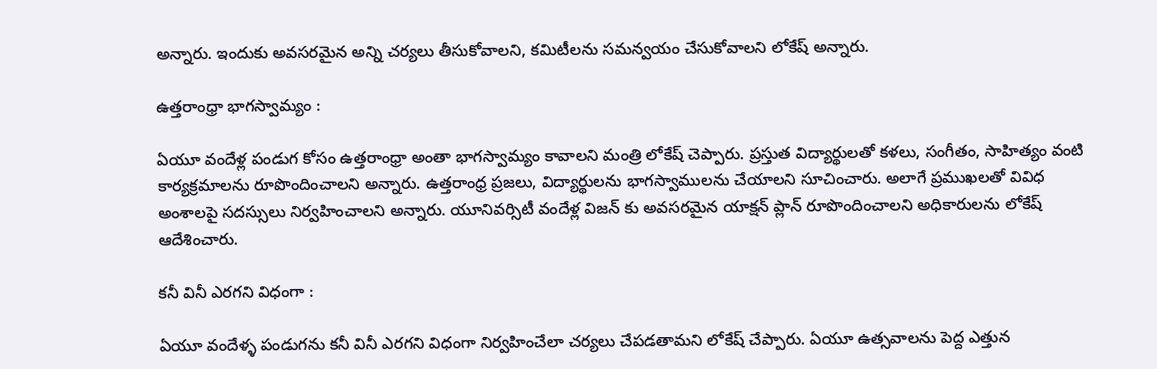అన్నారు. ఇందుకు అవసరమైన అన్ని చర్యలు తీసుకోవాలని, కమిటీలను సమన్వయం చేసుకోవాలని లోకేష్ అన్నారు.

ఉత్తరాంధ్రా భాగస్వామ్యం :

ఏయూ వందేళ్ల పండుగ కోసం ఉత్తరాంధ్రా అంతా భాగస్వామ్యం కావాలని మంత్రి లోకేష్ చెప్పారు. ప్రస్తుత విద్యార్థులతో కళలు, సంగీతం, సాహిత్యం వంటి కార్యక్రమాలను రూపొందించాలని అన్నారు. ఉత్తరాంధ్ర ప్రజలు, విద్యార్థులను భాగస్వాములను చేయాలని సూచించారు. అలాగే ప్రముఖలతో వివిధ అంశాలపై సదస్సులు నిర్వహించాలని అన్నారు. యూనివర్సిటీ వందేళ్ల విజన్ కు అవసరమైన యాక్షన్ ప్లాన్ రూపొందించాలని అధికారులను లోకేష్ ఆదేశించారు.

కనీ వినీ ఎరగని విధంగా :

ఏయూ వందేళ్ళ పండుగను కనీ వినీ ఎరగని విధంగా నిర్వహించేలా చర్యలు చేపడతామని లోకేష్ చేప్పారు. ఏయూ ఉత్సవాలను పెద్ద ఎత్తున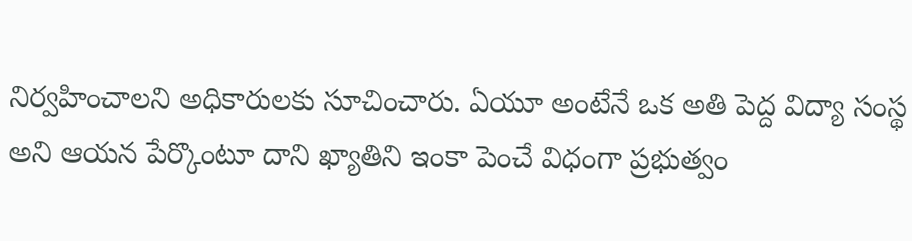నిర్వహించాలని అధికారులకు సూచించారు. ఏయూ అంటేనే ఒక అతి పెద్ద విద్యా సంస్థ అని ఆయన పేర్కొంటూ దాని ఖ్యాతిని ఇంకా పెంచే విధంగా ప్రభుత్వం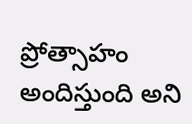ప్రోత్సాహం అందిస్తుంది అని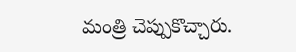మంత్రి చెప్పుకొచ్చారు.